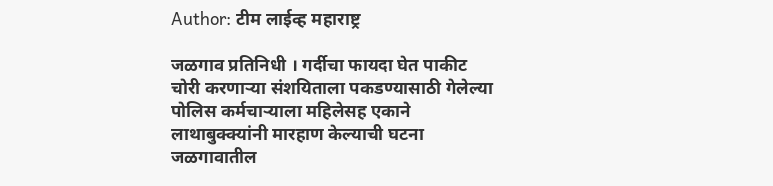Author: टीम लाईव्ह महाराष्ट्र

जळगाव प्रतिनिधी । गर्दीचा फायदा घेत पाकीट चोरी करणार्‍या संशयिताला पकडण्यासाठी गेलेल्या पोलिस कर्मचार्‍याला महिलेसह एकाने लाथाबुक्क्यांनी मारहाण केल्याची घटना जळगावातील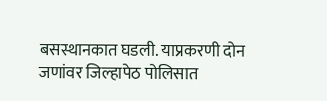बसस्थानकात घडली. याप्रकरणी दोन जणांवर जिल्हापेठ पोलिसात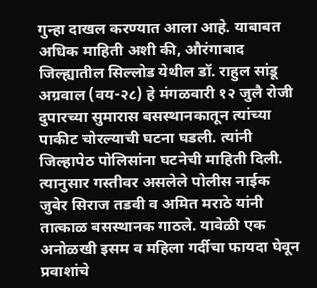गुन्हा दाखल करण्यात आला आहे. याबाबत अधिक माहिती अशी की, औरंगाबाद जिल्ह्यातील सिल्लोड येथील डॉ. राहुल सांडू अग्रवाल (वय-२८) हे मंगळवारी १२ जुलै रोजी दुपारच्या सुमारास बसस्थानकातून त्यांच्या पाकीट चोरल्याची घटना घडली. त्यांनी जिल्हापेठ पोलिसांना घटनेची माहिती दिली. त्यानुसार गस्तीवर असलेले पोलीस नाईक जुबेर सिराज तडवी व अमित मराठे यांनी तात्काळ बसस्थानक गाठले. यावेळी एक अनोळखी इसम व महिला गर्दीचा फायदा घेवून प्रवाशांचे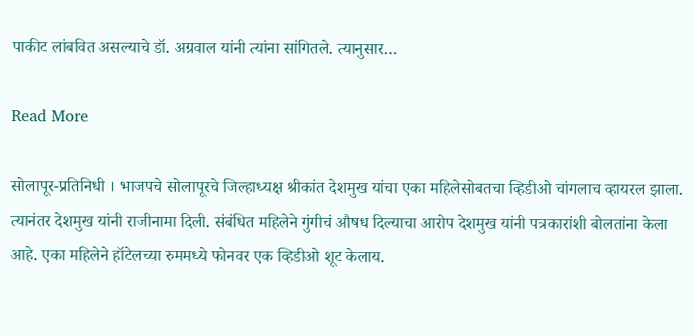पाकीट लांबवित असल्याचे डॉ. अग्रवाल यांनी त्यांना सांगितले. त्यानुसार…

Read More

सोलापूर-प्रतिनिधी । भाजपचे सोलापूरचे जिल्हाध्यक्ष श्रीकांत देशमुख यांचा एका महिलेसोबतचा व्हिडीओ चांगलाच व्हायरल झाला. त्यानंतर देशमुख यांनी राजीनामा दिली. संबंधित महिलेने गुंगीचं औषध दिल्याचा आरोप देशमुख यांनी पत्रकारांशी बोलतांना केला आहे. एका महिलेने हॉटेलच्या रुममध्ये फोनवर एक व्हिडीओ शूट केलाय.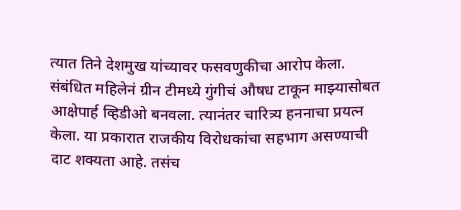त्यात तिने देशमुख यांच्यावर फसवणुकीचा आरोप केला. संबंधित महिलेनं ग्रीन टीमध्ये गुंगीचं औषध टाकून माझ्यासोबत आक्षेपार्ह व्हिडीओ बनवला. त्यानंतर चारित्र्य हननाचा प्रयत्न केला. या प्रकारात राजकीय विरोधकांचा सहभाग असण्याची दाट शक्यता आहे. तसंच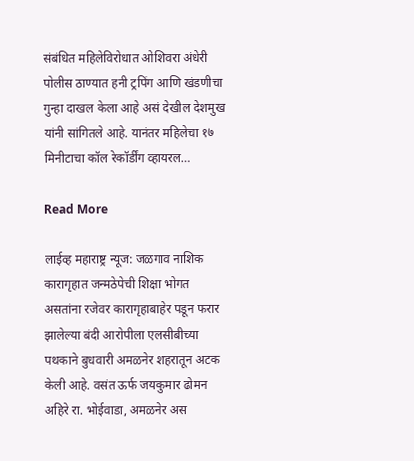संबंधित महिलेविरोधात ओशिवरा अंधेरी पोलीस ठाण्यात हनी ट्रपिंग आणि खंडणीचा गुन्हा दाखल केला आहे असं देखील देशमुख यांनी सांगितले आहे. यानंतर महिलेचा १७ मिनीटाचा कॉल रेकॉर्डींग व्हायरल…

Read More

लाईव्ह महाराष्ट्र न्यूज: जळगाव नाशिक कारागृहात जन्मठेपेची शिक्षा भोगत असतांना रजेवर कारागृहाबाहेर पडून फरार झालेल्या बंदी आरोपीला एलसीबीच्या पथकाने बुधवारी अमळनेर शहरातून अटक केली आहे. वसंत ऊर्फ जयकुमार ढोमन अहिरे रा. भोईवाडा, अमळनेर अस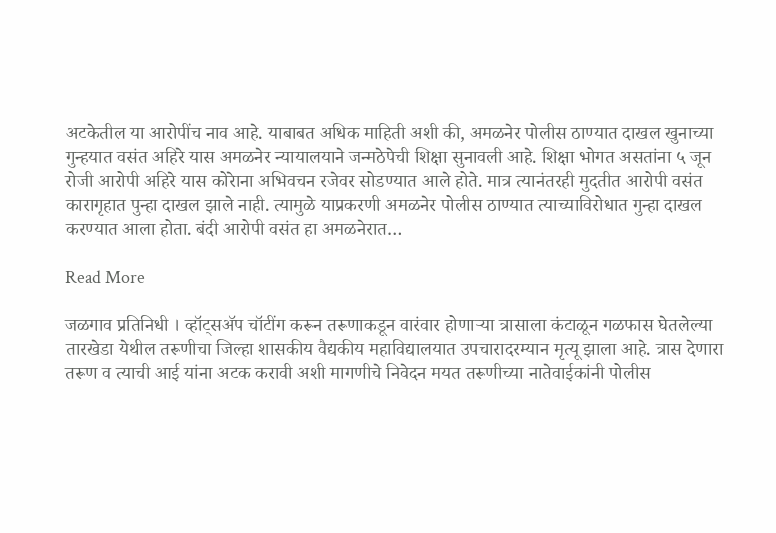अटकेतील या आरोपींच नाव आहे. याबाबत अधिक माहिती अशी की, अमळनेर पोलीस ठाण्यात दाखल खुनाच्या गुन्हयात वसंत अहिरे यास अमळनेर न्यायालयाने जन्मठेपेची शिक्षा सुनावली आहे. शिक्षा भोगत असतांना ५ जून रोजी आरोपी अहिरे यास कोरेाना अभिवचन रजेवर सोडण्यात आले होते. मात्र त्यानंतरही मुदतीत आरोपी वसंत कारागृहात पुन्हा दाखल झाले नाही. त्यामुळे याप्रकरणी अमळनेर पोलीस ठाण्यात त्याच्याविरोधात गुन्हा दाखल करण्यात आला होता. बंदी आरोपी वसंत हा अमळनेरात…

Read More

जळगाव प्रतिनिधी । व्हॉट्सॲप चॉटींग करून तरूणाकडून वारंवार होणाऱ्या त्रासाला कंटाळून गळफास घेतलेल्या तारखेडा येथील तरूणीचा जिल्हा शासकीय वैद्यकीय महाविद्यालयात उपचारादरम्यान मृत्यू झाला आहे. त्रास देणारा तरूण व त्याची आई यांना अटक करावी अशी मागणीचे निवेदन मयत तरूणीच्या नातेवाईकांनी पोलीस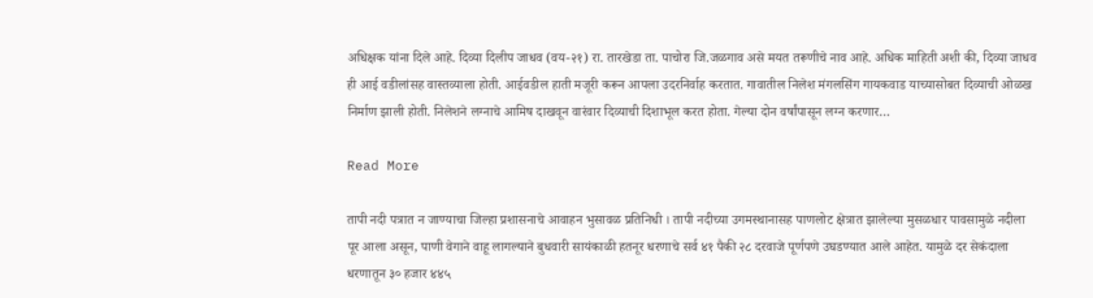अधिक्षक यांना दिले आहे. दिव्या दिलीप जाधव (वय-२१) रा. तारखेडा ता. पाचोरा जि.जळगाव असे मयत तरूणीचे नाव आहे. अधिक माहिती अशी की, दिव्या जाधव ही आई वडीलांसह वास्तव्याला होती. आईवडील हाती मजूरी करून आपला उदरनिर्वाह करतात. गावातील निलेश मंगलसिंग गायकवाड याच्यासोबत दिव्याची ओळख निर्माण झाली होती. निलेशने लग्नाचे आमिष दाखवून वारंवार दिव्याची दिशाभूल करत होता. गेल्या दोन वर्षांपासून लग्न करणार…

Read More

तापी नदी पत्रात न जाण्याचा जिल्हा प्रशासनाचे आवाहन भुसावळ प्रतिनिधी । तापी नदीच्या उगमस्थानासह पाणलोट क्षेत्रात झालेल्या मुसळधार पावसामुळे नदीला पूर आला असून, पाणी वेगाने वाहू लागल्याने बुधवारी सायंकाळी हतनूर धरणाचे सर्व ४१ पैकी २८ दरवाजे पूर्णपणे उघडण्यात आले आहेत. यामुळे दर सेकंदाला धरणातून ३० हजार ४४५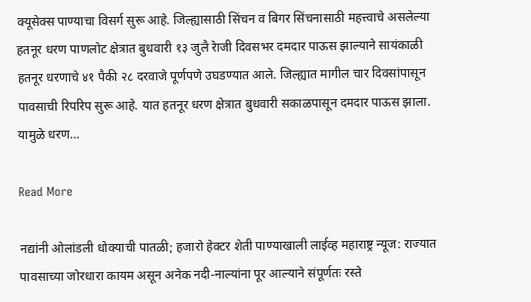क्यूसेक्स पाण्याचा विसर्ग सुरू आहे. जिल्ह्यासाठी सिंचन व बिगर सिंचनासाठी महत्त्वाचे असलेल्या हतनूर धरण पाणलोट क्षेत्रात बुधवारी १३ जुलै रेाजी दिवसभर दमदार पाऊस झाल्याने सायंकाळी हतनूर धरणाचे ४१ पैकी २८ दरवाजे पूर्णपणे उघडण्यात आले. जिल्ह्यात मागील चार दिवसांपासून पावसाची रिपरिप सुरू आहे. यात हतनूर धरण क्षेत्रात बुधवारी सकाळपासून दमदार पाऊस झाला. यामुळे धरण…

Read More

नद्यांनी ओलांडली धोक्याची पातळी; हजारो हेक्टर शेती पाण्याखाली लाईव्ह महाराष्ट्र न्यूज: राज्यात पावसाच्या जोरधारा कायम असून अनेक नदी-नाल्यांना पूर आल्याने संपूर्णतः रस्ते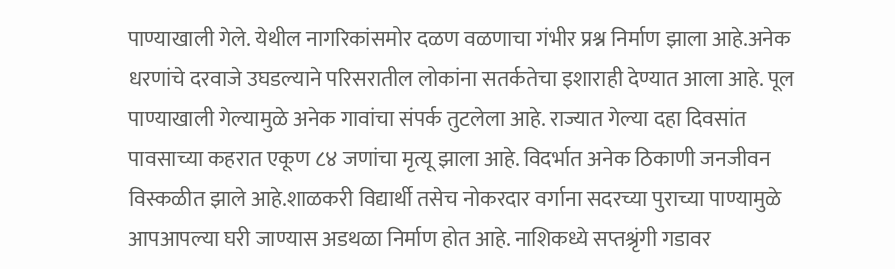पाण्याखाली गेले. येथील नागरिकांसमोर दळण वळणाचा गंभीर प्रश्न निर्माण झाला आहे.अनेक धरणांचे दरवाजे उघडल्याने परिसरातील लोकांना सतर्कतेचा इशाराही देण्यात आला आहे. पूल पाण्याखाली गेल्यामुळे अनेक गावांचा संपर्क तुटलेला आहे. राज्यात गेल्या दहा दिवसांत पावसाच्या कहरात एकूण ८४ जणांचा मृत्यू झाला आहे. विदर्भात अनेक ठिकाणी जनजीवन विस्कळीत झाले आहे.शाळकरी विद्यार्थी तसेच नोकरदार वर्गाना सदरच्या पुराच्या पाण्यामुळे आपआपल्या घरी जाण्यास अडथळा निर्माण होत आहे. नाशिकध्ये सप्तश्रृंगी गडावर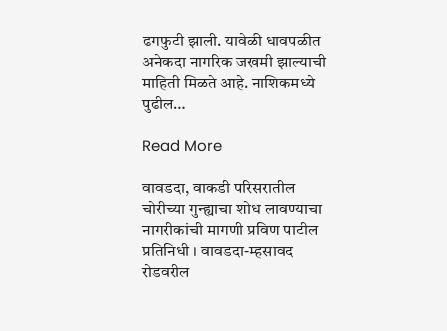ढगफुटी झाली. यावेळी धावपळीत अनेकदा नागरिक जखमी झाल्याची माहिती मिळते आहे. नाशिकमध्ये पुढील…

Read More

वावडदा, वाकडी परिसरातील चोरीच्या गुन्ह्याचा शोध लावण्याचा नागरीकांची मागणी प्रविण पाटील प्रतिनिधी । वावडदा-म्हसावद रोडवरील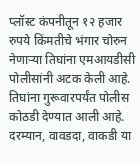प्लॉस्ट कंपनीतून १२ हजार रुपये किंमतीचे भंगार चोरुन नेणाऱ्या तिघांना एमआयडीसी पोलीसांनी अटक केली आहे. तिघांना गुरूवारपर्यंत पोलीस कोठडी देण्यात आली आहे. दरम्यान, वावडदा, वाकडी या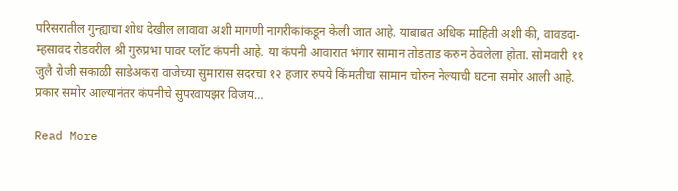परिसरातील गुन्ह्याचा शोध देखील लावावा अशी मागणी नागरीकांकडून केली जात आहे. याबाबत अधिक माहिती अशी की, वावडदा-म्हसावद रोडवरील श्री गुरुप्रभा पावर प्लॉट कंपनी आहे. या कंपनी आवारात भंगार सामान तोडताड करुन ठेवलेला होता. सोमवारी ११ जुलै रोजी सकाळी साडेअकरा वाजेच्या सुमारास सदरचा १२ हजार रुपये किंमतीचा सामान चोरुन नेल्याची घटना समोर आली आहे. प्रकार समोर आल्यानंतर कंपनीचे सुपरवायझर विजय…

Read More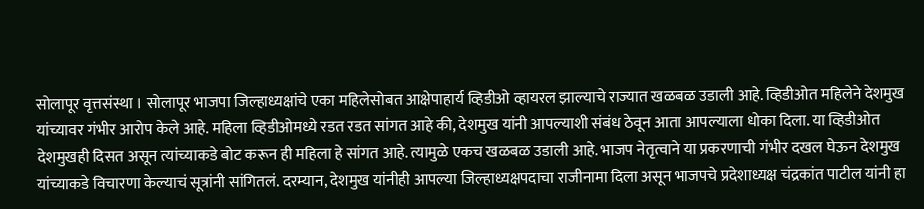सोलापूर वृत्तसंस्था । सोलापूर भाजपा जिल्हाध्यक्षांचे एका महिलेसोबत आक्षेपाहार्य व्हिडीओ व्हायरल झाल्याचे राज्यात खळबळ उडाली आहे. व्हिडीओत महिलेने देशमुख यांच्यावर गंभीर आरोप केले आहे. महिला व्हिडीओमध्ये रडत रडत सांगत आहे की, देशमुख यांनी आपल्याशी संबंध ठेवून आता आपल्याला धोका दिला. या व्हिडीओत देशमुखही दिसत असून त्यांच्याकडे बोट करून ही महिला हे सांगत आहे. त्यामुळे एकच खळबळ उडाली आहे. भाजप नेतृत्वाने या प्रकरणाची गंभीर दखल घेऊन देशमुख यांच्याकडे विचारणा केल्याचं सूत्रांनी सांगितलं. दरम्यान, देशमुख यांनीही आपल्या जिल्हाध्यक्षपदाचा राजीनामा दिला असून भाजपचे प्रदेशाध्यक्ष चंद्रकांत पाटील यांनी हा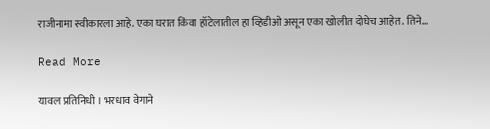राजीनामा स्वीकारला आहे. एका घरात किंवा हॉटेलातील हा व्हिडीओ असून एका खोलीत दोघेच आहेत. तिने…

Read More

यावल प्रतिनिधी । भरधाव वेगाने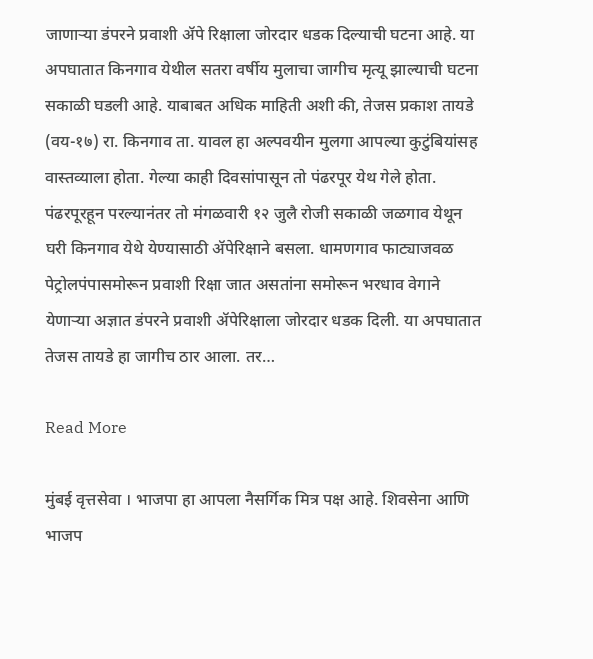जाणाऱ्या डंपरने प्रवाशी ॲपे रिक्षाला जोरदार धडक दिल्याची घटना आहे. या अपघातात किनगाव येथील सतरा वर्षीय मुलाचा जागीच मृत्यू झाल्याची घटना सकाळी घडली आहे. याबाबत अधिक माहिती अशी की, तेजस प्रकाश तायडे (वय-१७) रा. किनगाव ता. यावल हा अल्पवयीन मुलगा आपल्या कुटुंबियांसह वास्तव्याला होता. गेल्या काही दिवसांपासून तो पंढरपूर येथ गेले होता. पंढरपूरहून परल्यानंतर तो मंगळवारी १२ जुलै रोजी सकाळी जळगाव येथून घरी किनगाव येथे येण्यासाठी ॲपेरिक्षाने बसला. धामणगाव फाट्याजवळ पेट्रोलपंपासमोरून प्रवाशी रिक्षा जात असतांना समोरून भरधाव वेगाने येणाऱ्या अज्ञात डंपरने प्रवाशी ॲपेरिक्षाला जोरदार धडक दिली. या अपघातात तेजस तायडे हा जागीच ठार आला. तर…

Read More

मुंबई वृत्तसेवा । भाजपा हा आपला नैसर्गिक मित्र पक्ष आहे. शिवसेना आणि भाजप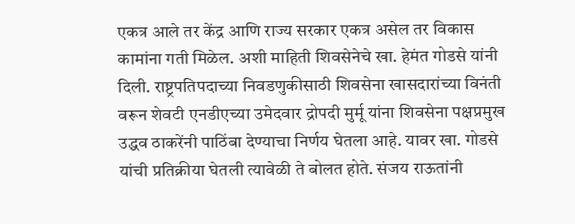एकत्र आले तर केंद्र आणि राज्य सरकार एकत्र असेल तर विकास कामांना गती मिळेल. अशी माहिती शिवसेनेचे खा. हेमंत गोडसे यांनी दिली. राष्ट्रपतिपदाच्या निवडणुकीसाठी शिवसेना खासदारांच्या विनंती वरून शेवटी एनडीएच्या उमेदवार द्रोपदी मुर्मू यांना शिवसेना पक्षप्रमुख उद्धव ठाकरेंनी पाठिंबा देण्याचा निर्णय घेतला आहे. यावर खा. गोडसे यांची प्रतिक्रीया घेतली त्यावेळी ते बोलत होते. संजय राऊतांनी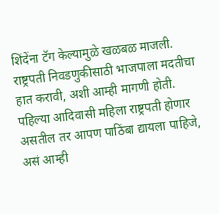शिंदेंना टॅग केल्यामुळे खळबळ माजली. राष्ट्रपती निवडणुकीसाठी भाजपाला मदतीचा हात करावी, अशी आम्ही मागणी होती. पहिल्या आदिवासी महिला राष्ट्रपती होणार असतील तर आपण पाठिंबा द्यायला पाहिजे, असं आम्ही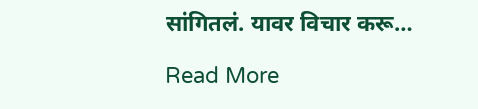सांगितलं. यावर विचार करू…

Read More